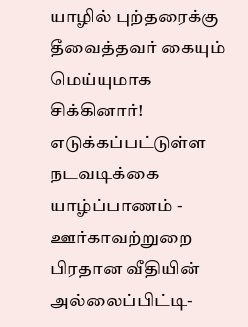யாழில் புற்தரைக்கு தீவைத்தவர் கையும் மெய்யுமாக சிக்கினார்! எடுக்கப்பட்டுள்ள நடவடிக்கை
யாழ்ப்பாணம் - ஊர்காவற்றுறை பிரதான வீதியின் அல்லைப்பிட்டி-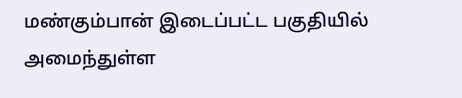மண்கும்பான் இடைப்பட்ட பகுதியில் அமைந்துள்ள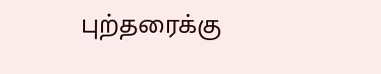புற்தரைக்கு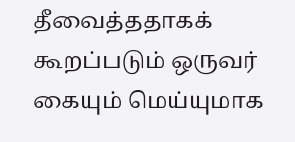தீவைத்ததாகக் கூறப்படும் ஒருவர் கையும் மெய்யுமாக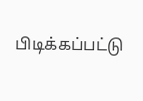பிடிக்கப்பட்டு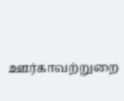ஊர்காவற்றுறை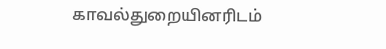காவல்துறையினரிடம்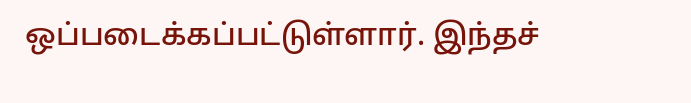ஒப்படைக்கப்பட்டுள்ளார். இந்தச்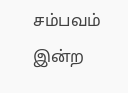சம்பவம் இன்ற